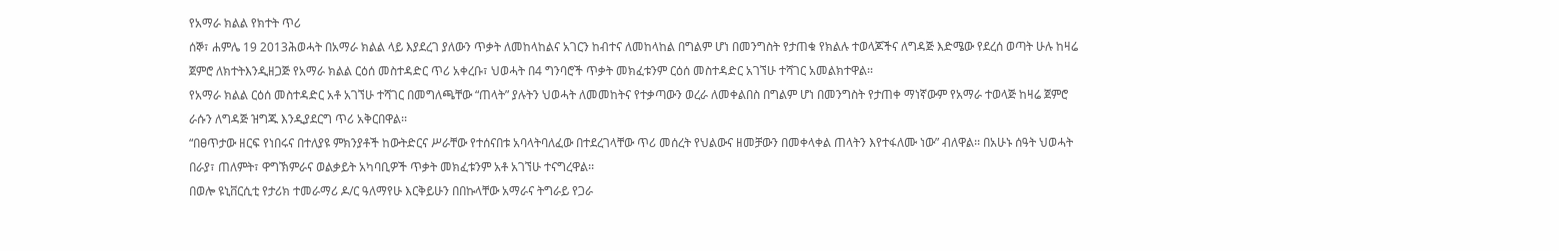የአማራ ክልል የክተት ጥሪ
ሰኞ፣ ሐምሌ 19 2013ሕወሓት በአማራ ክልል ላይ እያደረገ ያለውን ጥቃት ለመከላከልና አገርን ከብተና ለመከላከል በግልም ሆነ በመንግስት የታጠቁ የክልሉ ተወላጆችና ለግዳጅ እድሜው የደረሰ ወጣት ሁሉ ከዛሬ ጀምሮ ለክተትእንዲዘጋጅ የአማራ ክልል ርዕሰ መስተዳድር ጥሪ አቀረቡ፣ ህወሓት በ4 ግንባሮች ጥቃት መክፈቱንም ርዕሰ መስተዳድር አገኘሁ ተሻገር አመልክተዋል፡፡
የአማራ ክልል ርዕሰ መስተዳድር አቶ አገኘሁ ተሻገር በመግለጫቸው “ጠላት” ያሉትን ህወሓት ለመመከትና የተቃጣውን ወረራ ለመቀልበስ በግልም ሆነ በመንግስት የታጠቀ ማነኛውም የአማራ ተወላጅ ከዛሬ ጀምሮ ራሱን ለግዳጅ ዝግጁ እንዲያደርግ ጥሪ አቅርበዋል፡፡
“በፀጥታው ዘርፍ የነበሩና በተለያዩ ምክንያቶች ከውትድርና ሥራቸው የተሰናበቱ አባላትባለፈው በተደረገላቸው ጥሪ መሰረት የህልውና ዘመቻውን በመቀላቀል ጠላትን እየተፋለሙ ነው” ብለዋል፡፡ በአሁኑ ሰዓት ህወሓት በራያ፣ ጠለምት፣ ዋግኽምራና ወልቃይት አካባቢዎች ጥቃት መክፈቱንም አቶ አገኘሁ ተናግረዋል፡፡
በወሎ ዩኒቨርሲቲ የታሪክ ተመራማሪ ዶ/ር ዓለማየሁ እርቅይሁን በበኩላቸው አማራና ትግራይ የጋራ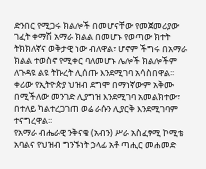ድንበር የሚጋሩ ክልሎች በመሆናቸው የመጀመሪያው ገፈት ቀማሽ አማራ ክልል በመሆኑ የወጣው ክተት ትክክለኛና ወቅታዊ ነው ብለዋል፣ ሆኖም ችግሩ በአማራ ክልል ተወስኖ የሚቀር ባለመሆኑ ሌሎች ክልሎችም ለጉዳዩ ልዩ ትኩረት ሊሰጡ እንደሚገባ አሳስበዋል፡፡
ቀሪው የኢትዮጵያ ህዝብ ደግሞ በማነኛውም አቅሙ በሚችለው መንገድ ሊያግዝ እንደሚገባ አመልክተው፣ በተለይ ካልተረጋገጠ ወሬ ራሱን ሊያርቅ እንደሚገባም ተናግረዋል፡፡
የአማራ ብሔራዊ ንቅናቄ (አብን) ሥራ አስፈፃሚ ኮሚቴ አባልና የህዝብ ግንኙነት ኃላፊ አቶ ጣሒር መሐመድ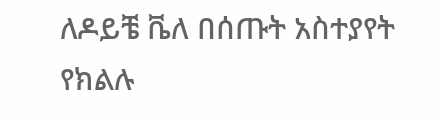ለዶይቼ ቬለ በሰጡት አስተያየት የክልሉ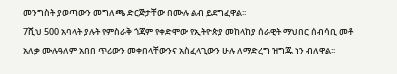መንግስት ያወጣውን መግለጫ ድርጅታቸው በሙሉ ልብ ይደግፈዋል፡፡
7ሺህ 500 አባላት ያሉት የምስራቅ ጎጃም የቀድሞው የኢትዮጵያ መከላከያ ሰራዊት ማህበር ሰብሳቢ መቶ አለቃ ሙሉዓለም አበበ ጥሪውን መቀበላቸውንና አስፈላጊውን ሁሉ ለማድረግ ዝግጁ ነን ብለዋል፡፡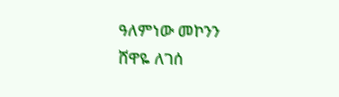ዓለምነው መኮንን
ሸዋዬ ለገሰ